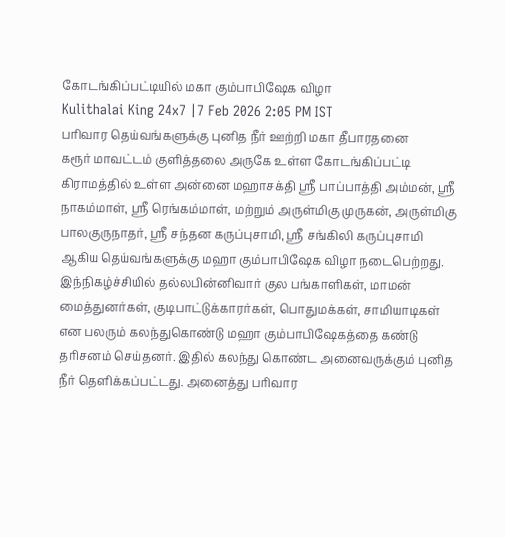கோடங்கிப்பட்டியில் மகா கும்பாபிஷேக விழா
Kulithalai King 24x7 |7 Feb 2026 2:05 PM IST
பரிவார தெய்வங்களுக்கு புனித நீர் ஊற்றி மகா தீபாரதனை
கரூர் மாவட்டம் குளித்தலை அருகே உள்ள கோடங்கிப்பட்டி கிராமத்தில் உள்ள அன்னை மஹாசக்தி ஸ்ரீ பாப்பாத்தி அம்மன், ஸ்ரீ நாகம்மாள், ஸ்ரீ ரெங்கம்மாள், மற்றும் அருள்மிகு முருகன், அருள்மிகு பாலகுருநாதர், ஸ்ரீ சந்தன கருப்புசாமி, ஸ்ரீ சங்கிலி கருப்புசாமி ஆகிய தெய்வங்களுக்கு மஹா கும்பாபிஷேக விழா நடைபெற்றது. இந்நிகழ்ச்சியில் தல்லபின்னிவார் குல பங்காளிகள், மாமன் மைத்துனர்கள், குடிபாட்டுக்காரர்கள், பொதுமக்கள், சாமியாடிகள் என பலரும் கலந்துகொண்டு மஹா கும்பாபிஷேகத்தை கண்டு தரிசனம் செய்தனர். இதில் கலந்து கொண்ட அனைவருக்கும் புனித நீர் தெளிக்கப்பட்டது. அனைத்து பரிவார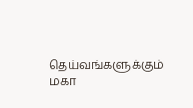தெய்வங்களுக்கும் மகா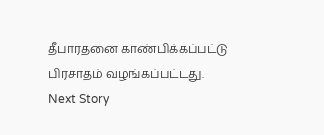தீபாரதனை காண்பிக்கப்பட்டு பிரசாதம் வழங்கப்பட்டது.
Next Story